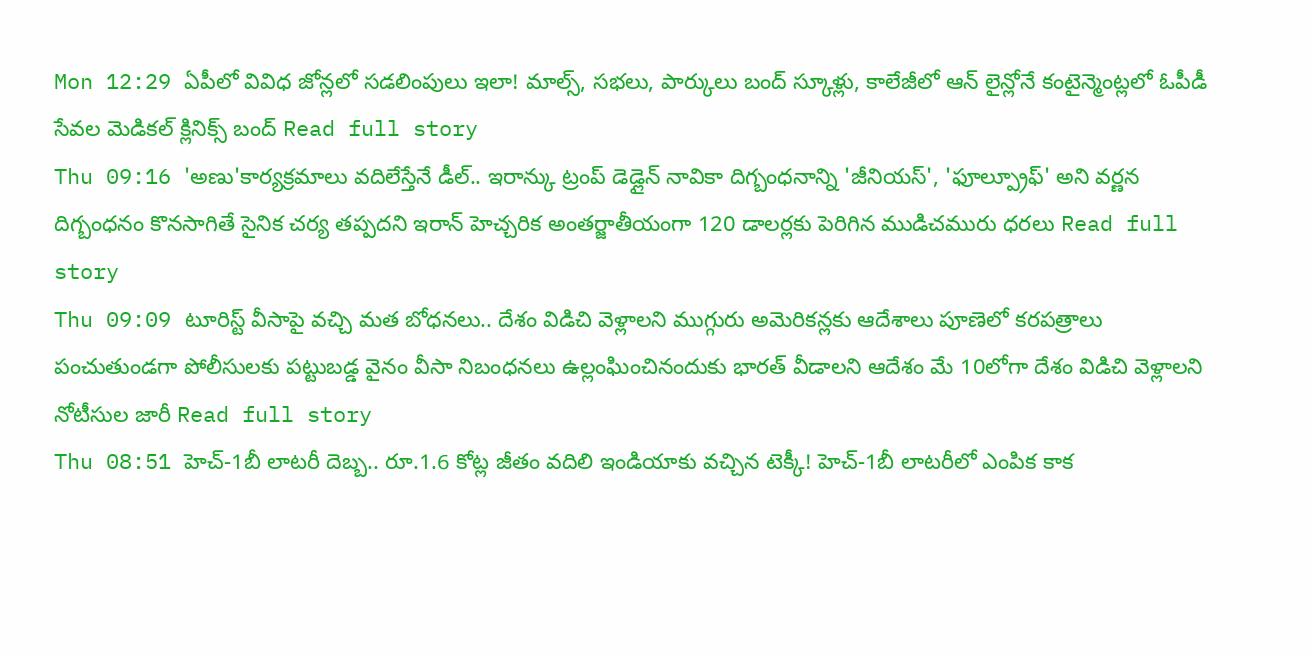Mon 12:29 ఏపీలో వివిధ జోన్లలో సడలింపులు ఇలా! మాల్స్, సభలు, పార్కులు బంద్ స్కూళ్లు, కాలేజీలో ఆన్ లైన్లోనే కంటైన్మెంట్లలో ఓపీడీ సేవల మెడికల్ క్లినిక్స్ బంద్ Read full story
Thu 09:16 'అణు'కార్యక్రమాలు వదిలేస్తేనే డీల్.. ఇరాన్కు ట్రంప్ డెడ్లైన్ నావికా దిగ్బంధనాన్ని 'జీనియస్', 'ఫూల్ప్రూఫ్' అని వర్ణన దిగ్బంధనం కొనసాగితే సైనిక చర్య తప్పదని ఇరాన్ హెచ్చరిక అంతర్జాతీయంగా 120 డాలర్లకు పెరిగిన ముడిచమురు ధరలు Read full story
Thu 09:09 టూరిస్ట్ వీసాపై వచ్చి మత బోధనలు.. దేశం విడిచి వెళ్లాలని ముగ్గురు అమెరికన్లకు ఆదేశాలు పూణెలో కరపత్రాలు పంచుతుండగా పోలీసులకు పట్టుబడ్డ వైనం వీసా నిబంధనలు ఉల్లంఘించినందుకు భారత్ వీడాలని ఆదేశం మే 10లోగా దేశం విడిచి వెళ్లాలని నోటీసుల జారీ Read full story
Thu 08:51 హెచ్-1బీ లాటరీ దెబ్బ.. రూ.1.6 కోట్ల జీతం వదిలి ఇండియాకు వచ్చిన టెక్కీ! హెచ్-1బీ లాటరీలో ఎంపిక కాక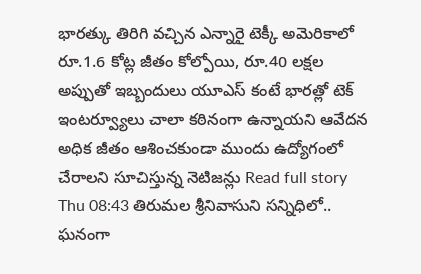భారత్కు తిరిగి వచ్చిన ఎన్నారై టెక్కీ అమెరికాలో రూ.1.6 కోట్ల జీతం కోల్పోయి, రూ.40 లక్షల అప్పుతో ఇబ్బందులు యూఎస్ కంటే భారత్లో టెక్ ఇంటర్వ్యూలు చాలా కఠినంగా ఉన్నాయని ఆవేదన అధిక జీతం ఆశించకుండా ముందు ఉద్యోగంలో చేరాలని సూచిస్తున్న నెటిజన్లు Read full story
Thu 08:43 తిరుమల శ్రీనివాసుని సన్నిధిలో.. ఘనంగా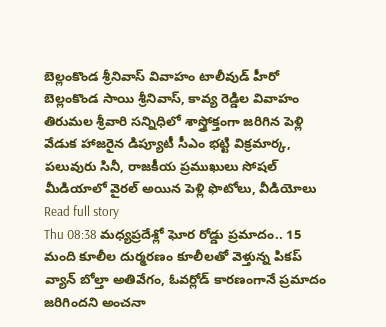బెల్లంకొండ శ్రీనివాస్ వివాహం టాలీవుడ్ హీరో బెల్లంకొండ సాయి శ్రీనివాస్, కావ్య రెడ్డిల వివాహం తిరుమల శ్రీవారి సన్నిధిలో శాస్త్రోక్తంగా జరిగిన పెళ్లి వేడుక హాజరైన డిప్యూటీ సీఎం భట్టి విక్రమార్క, పలువురు సినీ, రాజకీయ ప్రముఖులు సోషల్ మీడియాలో వైరల్ అయిన పెళ్లి ఫొటోలు, వీడియోలు Read full story
Thu 08:38 మధ్యప్రదేశ్లో ఘోర రోడ్డు ప్రమాదం.. 15 మంది కూలీల దుర్మరణం కూలీలతో వెళ్తున్న పికప్ వ్యాన్ బోల్తా అతివేగం, ఓవర్లోడ్ కారణంగానే ప్రమాదం జరిగిందని అంచనా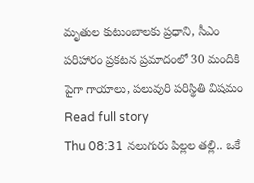మృతుల కుటుంబాలకు ప్రధాని, సీఎం పరిహారం ప్రకటన ప్రమాదంలో 30 మందికి పైగా గాయాలు, పలువురి పరిస్థితి విషమం Read full story
Thu 08:31 నలుగురు పిల్లల తల్లి.. ఒకే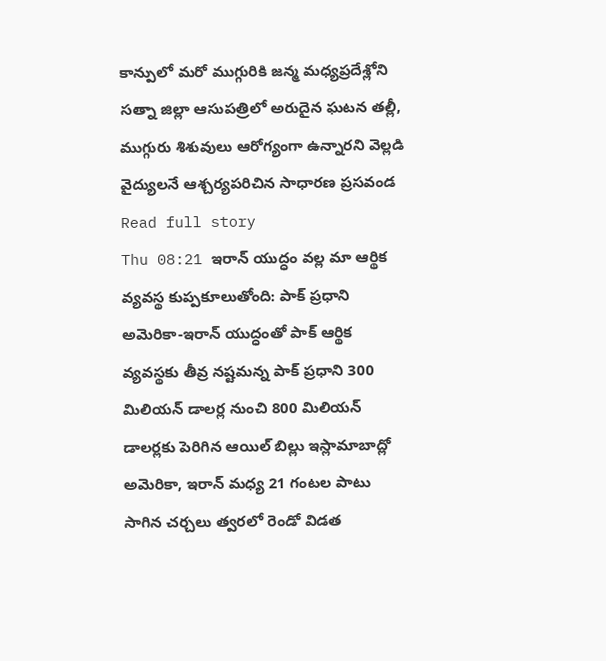కాన్పులో మరో ముగ్గురికి జన్మ మధ్యప్రదేశ్లోని సత్నా జిల్లా ఆసుపత్రిలో అరుదైన ఘటన తల్లీ, ముగ్గురు శిశువులు ఆరోగ్యంగా ఉన్నారని వెల్లడి వైద్యులనే ఆశ్చర్యపరిచిన సాధారణ ప్రసవండ Read full story
Thu 08:21 ఇరాన్ యుద్ధం వల్ల మా ఆర్థిక వ్యవస్థ కుప్పకూలుతోంది: పాక్ ప్రధాని అమెరికా-ఇరాన్ యుద్ధంతో పాక్ ఆర్థిక వ్యవస్థకు తీవ్ర నష్టమన్న పాక్ ప్రధాని 300 మిలియన్ డాలర్ల నుంచి 800 మిలియన్ డాలర్లకు పెరిగిన ఆయిల్ బిల్లు ఇస్లామాబాద్లో అమెరికా, ఇరాన్ మధ్య 21 గంటల పాటు సాగిన చర్చలు త్వరలో రెండో విడత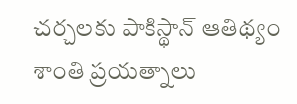చర్చలకు పాకిస్థాన్ ఆతిథ్యం శాంతి ప్రయత్నాలు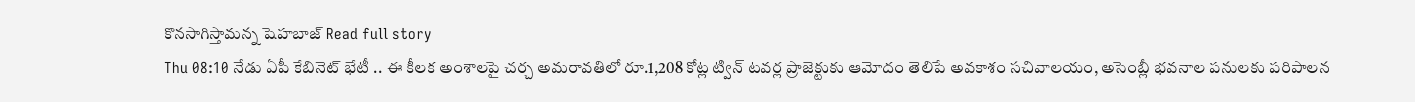కొనసాగిస్తామన్న షెహబాజ్ Read full story
Thu 08:10 నేడు ఏపీ కేబినెట్ భేటీ .. ఈ కీలక అంశాలపై చర్చ అమరావతిలో రూ.1,208 కోట్ల ట్విన్ టవర్ల ప్రాజెక్టుకు ఆమోదం తెలిపే అవకాశం సచివాలయం, అసెంబ్లీ భవనాల పనులకు పరిపాలన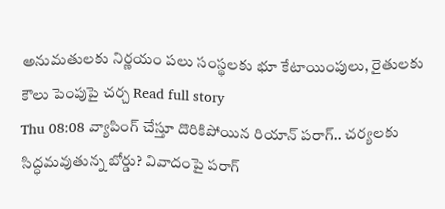అనుమతులకు నిర్ణయం పలు సంస్థలకు భూ కేటాయింపులు, రైతులకు కౌలు పెంపుపై చర్చ Read full story
Thu 08:08 వ్యాపింగ్ చేస్తూ దొరికిపోయిన రియాన్ పరాగ్.. చర్యలకు సిద్ధమవుతున్న బోర్డు? వివాదంపై పరాగ్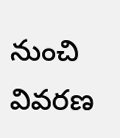నుంచి వివరణ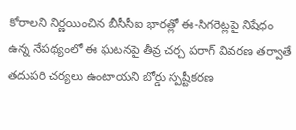కోరాలని నిర్ణయించిన బీసీసీఐ భారత్లో ఈ-సిగరెట్లపై నిషేధం ఉన్న నేపథ్యంలో ఈ ఘటనపై తీవ్ర చర్చ పరాగ్ వివరణ తర్వాతే తదుపరి చర్యలు ఉంటాయని బోర్డు స్పష్టీకరణ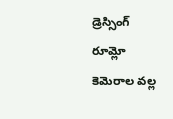డ్రెస్సింగ్ రూమ్లో కెమెరాల వల్ల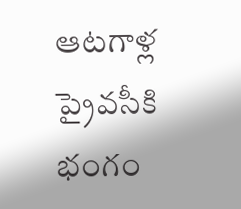ఆటగాళ్ల ప్రైవసీకి భంగం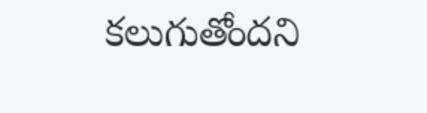కలుగుతోందని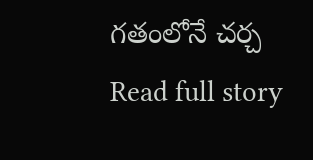గతంలోనే చర్చ Read full story